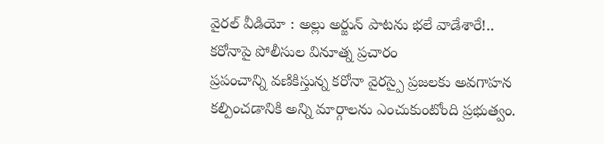వైరల్ వీడియో : అల్లు అర్జున్ పాటను భలే వాడేశారే!.. కరోనాపై పోలీసుల వినూత్న ప్రచారం
ప్రపంచాన్ని వణికిస్తున్న కరోనా వైరస్పై ప్రజలకు అవగాహన కల్పించడానికి అన్ని మార్గాలను ఎంచుకుంటోంది ప్రభుత్వం.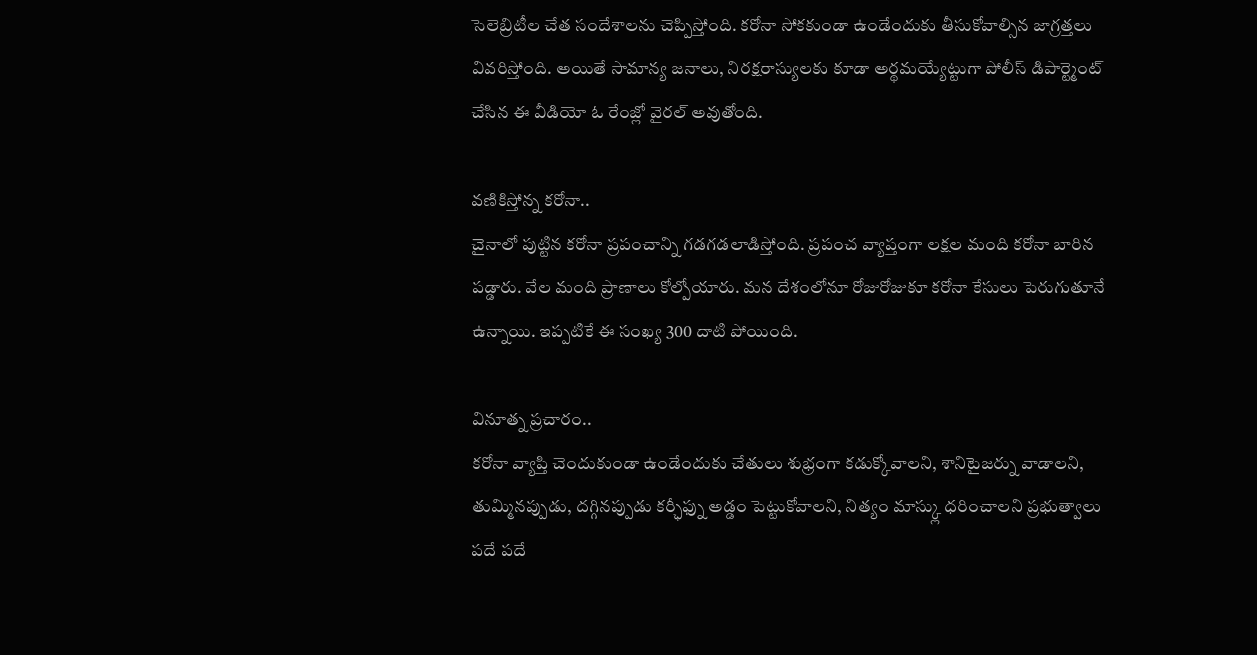సెలెబ్రిటీల చేత సందేశాలను చెప్పిస్తోంది. కరోనా సోకకుండా ఉండేందుకు తీసుకోవాల్సిన జాగ్రత్తలు వివరిస్తోంది. అయితే సామాన్య జనాలు, నిరక్షరాస్యులకు కూడా అర్థమయ్యేట్టుగా పోలీస్ డిపార్ట్మెంట్ చేసిన ఈ వీడియో ఓ రేంజ్లో వైరల్ అవుతోంది.

వణికిస్తోన్న కరోనా..
చైనాలో పుట్టిన కరోనా ప్రపంచాన్ని గడగడలాడిస్తోంది. ప్రపంచ వ్యాప్తంగా లక్షల మంది కరోనా బారిన పడ్డారు. వేల మంది ప్రాణాలు కోల్పోయారు. మన దేశంలోనూ రోజురోజుకూ కరోనా కేసులు పెరుగుతూనే ఉన్నాయి. ఇప్పటికే ఈ సంఖ్య 300 దాటి పోయింది.

వినూత్న ప్రచారం..
కరోనా వ్యాప్తి చెందుకుండా ఉండేందుకు చేతులు శుభ్రంగా కడుక్కోవాలని, శానిటైజర్ను వాడాలని, తుమ్మినప్పుడు, దగ్గినప్పుడు కర్ఛీఫ్ను అడ్డం పెట్టుకోవాలని, నిత్యం మాస్క్లు ధరించాలని ప్రభుత్వాలు పదే పదే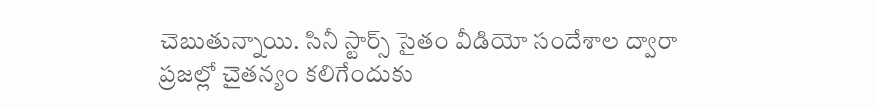చెబుతున్నాయి. సినీ స్టార్స్ సైతం వీడియో సందేశాల ద్వారా ప్రజల్లో చైతన్యం కలిగేందుకు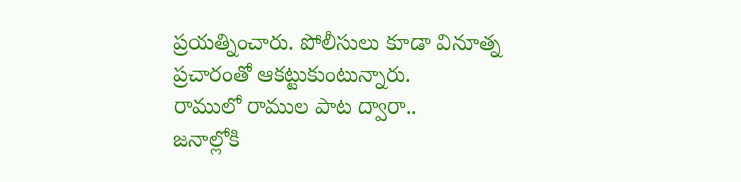ప్రయత్నించారు. పోలీసులు కూడా వినూత్న ప్రచారంతో ఆకట్టుకుంటున్నారు.
రాములో రాముల పాట ద్వారా..
జనాల్లోకి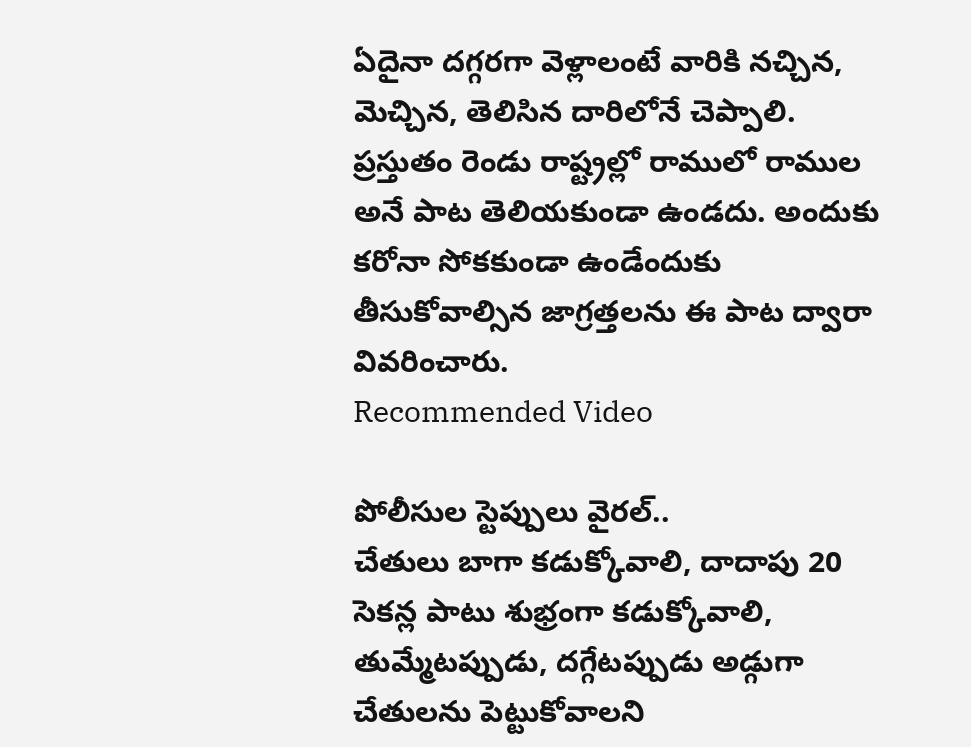ఏదైనా దగ్గరగా వెళ్లాలంటే వారికి నచ్చిన, మెచ్చిన, తెలిసిన దారిలోనే చెప్పాలి. ప్రస్తుతం రెండు రాష్ట్రల్లో రాములో రాముల అనే పాట తెలియకుండా ఉండదు. అందుకు కరోనా సోకకుండా ఉండేందుకు తీసుకోవాల్సిన జాగ్రత్తలను ఈ పాట ద్వారా వివరించారు.
Recommended Video

పోలీసుల స్టెప్పులు వైరల్..
చేతులు బాగా కడుక్కోవాలి, దాదాపు 20 సెకన్ల పాటు శుభ్రంగా కడుక్కోవాలి, తుమ్మేటప్పుడు, దగ్గేటప్పుడు అడ్గుగా చేతులను పెట్టుకోవాలని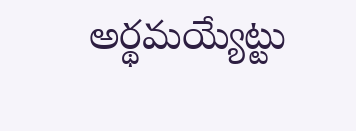అర్థమయ్యేట్టు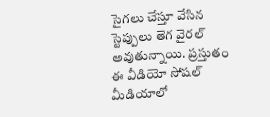సైగలు చేస్తూ వేసిన స్టెప్పులు తెగ వైరల్ అవుతున్నాయి. ప్రస్తుతం ఈ వీడియో సోషల్ మీడియాలో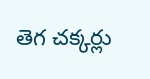తెగ చక్కర్లు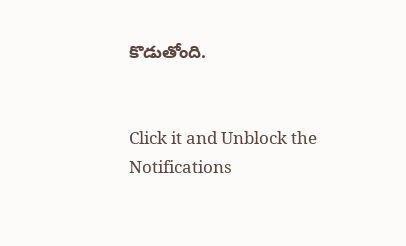కొడుతోంది.


Click it and Unblock the Notifications